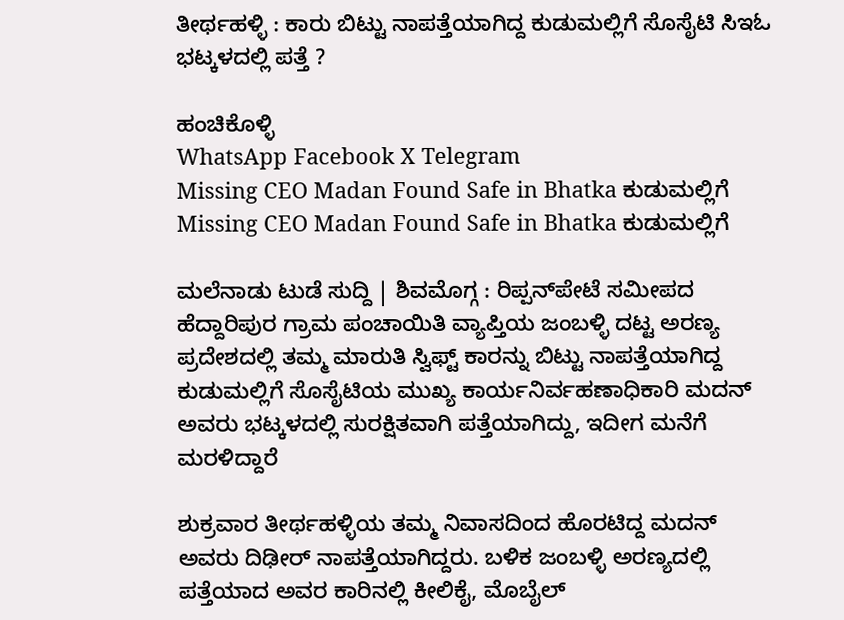ತೀರ್ಥಹಳ್ಳಿ : ಕಾರು ಬಿಟ್ಟು ನಾಪತ್ತೆಯಾಗಿದ್ದ ಕುಡುಮಲ್ಲಿಗೆ ಸೊಸೈಟಿ ಸಿಇಓ ಭಟ್ಕಳದಲ್ಲಿ ಪತ್ತೆ ?

ಹಂಚಿಕೊಳ್ಳಿ
WhatsApp Facebook X Telegram
Missing CEO Madan Found Safe in Bhatka ಕುಡುಮಲ್ಲಿಗೆ
Missing CEO Madan Found Safe in Bhatka ಕುಡುಮಲ್ಲಿಗೆ

ಮಲೆನಾಡು ಟುಡೆ ಸುದ್ದಿ | ಶಿವಮೊಗ್ಗ : ರಿಪ್ಪನ್‌ಪೇಟೆ ಸಮೀಪದ ಹೆದ್ದಾರಿಪುರ ಗ್ರಾಮ ಪಂಚಾಯಿತಿ ವ್ಯಾಪ್ತಿಯ ಜಂಬಳ್ಳಿ ದಟ್ಟ ಅರಣ್ಯ ಪ್ರದೇಶದಲ್ಲಿ ತಮ್ಮ ಮಾರುತಿ ಸ್ವಿಫ್ಟ್ ಕಾರನ್ನು ಬಿಟ್ಟು ನಾಪತ್ತೆಯಾಗಿದ್ದ ಕುಡುಮಲ್ಲಿಗೆ ಸೊಸೈಟಿಯ ಮುಖ್ಯ ಕಾರ್ಯನಿರ್ವಹಣಾಧಿಕಾರಿ ಮದನ್ ಅವರು ಭಟ್ಕಳದಲ್ಲಿ ಸುರಕ್ಷಿತವಾಗಿ ಪತ್ತೆಯಾಗಿದ್ದು, ಇದೀಗ ಮನೆಗೆ ಮರಳಿದ್ದಾರೆ

ಶುಕ್ರವಾರ ತೀರ್ಥಹಳ್ಳಿಯ ತಮ್ಮ ನಿವಾಸದಿಂದ ಹೊರಟಿದ್ದ ಮದನ್ ಅವರು ದಿಢೀರ್ ನಾಪತ್ತೆಯಾಗಿದ್ದರು. ಬಳಿಕ ಜಂಬಳ್ಳಿ ಅರಣ್ಯದಲ್ಲಿ ಪತ್ತೆಯಾದ ಅವರ ಕಾರಿನಲ್ಲಿ ಕೀಲಿಕೈ, ಮೊಬೈಲ್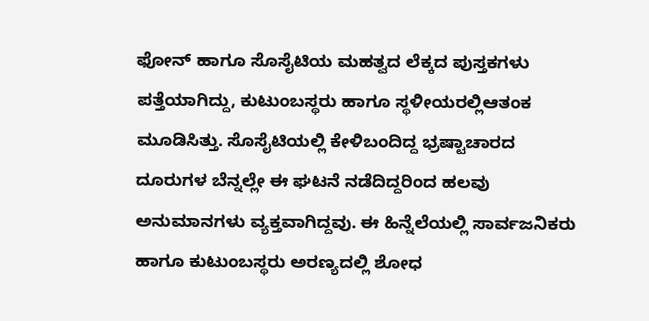ಫೋನ್ ಹಾಗೂ ಸೊಸೈಟಿಯ ಮಹತ್ವದ ಲೆಕ್ಕದ ಪುಸ್ತಕಗಳು ಪತ್ತೆಯಾಗಿದ್ದು, ಕುಟುಂಬಸ್ಥರು ಹಾಗೂ ಸ್ಥಳೀಯರಲ್ಲಿಆತಂಕ ಮೂಡಿಸಿತ್ತು. ಸೊಸೈಟಿಯಲ್ಲಿ ಕೇಳಿಬಂದಿದ್ದ ಭ್ರಷ್ಟಾಚಾರದ ದೂರುಗಳ ಬೆನ್ನಲ್ಲೇ ಈ ಘಟನೆ ನಡೆದಿದ್ದರಿಂದ ಹಲವು ಅನುಮಾನಗಳು ವ್ಯಕ್ತವಾಗಿದ್ದವು. ಈ ಹಿನ್ನೆಲೆಯಲ್ಲಿ ಸಾರ್ವಜನಿಕರು ಹಾಗೂ ಕುಟುಂಬಸ್ಥರು ಅರಣ್ಯದಲ್ಲಿ ಶೋಧ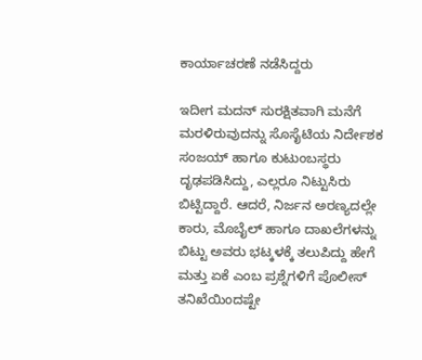ಕಾರ್ಯಾಚರಣೆ ನಡೆಸಿದ್ದರು

ಇದೀಗ ಮದನ್ ಸುರಕ್ಷಿತವಾಗಿ ಮನೆಗೆ ಮರಳಿರುವುದನ್ನು ಸೊಸೈಟಿಯ ನಿರ್ದೇಶಕ ಸಂಜಯ್ ಹಾಗೂ ಕುಟುಂಬಸ್ಥರು ದೃಢಪಡಿಸಿದ್ದು, ಎಲ್ಲರೂ ನಿಟ್ಟುಸಿರು ಬಿಟ್ಟಿದ್ದಾರೆ. ಆದರೆ, ನಿರ್ಜನ ಅರಣ್ಯದಲ್ಲೇ ಕಾರು, ಮೊಬೈಲ್ ಹಾಗೂ ದಾಖಲೆಗಳನ್ನು ಬಿಟ್ಟು ಅವರು ಭಟ್ಕಳಕ್ಕೆ ತಲುಪಿದ್ದು ಹೇಗೆ ಮತ್ತು ಏಕೆ ಎಂಬ ಪ್ರಶ್ನೆಗಳಿಗೆ ಪೊಲೀಸ್ ತನಿಖೆಯಿಂದಷ್ಟೇ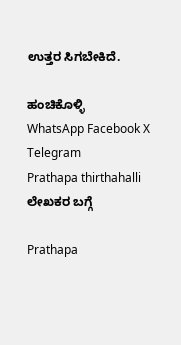ಉತ್ತರ ಸಿಗಬೇಕಿದೆ.

ಹಂಚಿಕೊಳ್ಳಿ
WhatsApp Facebook X Telegram
Prathapa thirthahalli
ಲೇಖಕರ ಬಗ್ಗೆ

Prathapa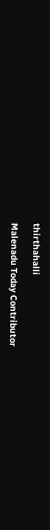thirthahalli

Malenadu Today Contributor